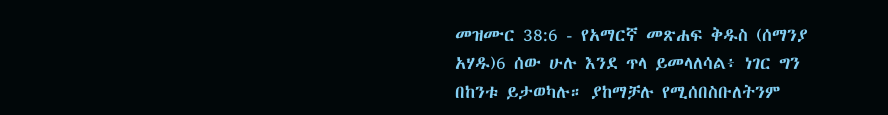መዝሙር 38:6 - የአማርኛ መጽሐፍ ቅዱስ (ሰማንያ አሃዱ)6 ሰው ሁሉ እንደ ጥላ ይመላለሳል፥ ነገር ግን በከንቱ ይታወካሉ። ያከማቻሉ የሚሰበስቡለትንም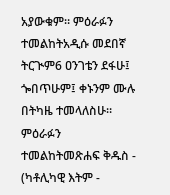አያውቁም። ምዕራፉን ተመልከትአዲሱ መደበኛ ትርጒም6 ዐንገቴን ደፋሁ፤ ጐበጥሁም፤ ቀኑንም ሙሉ በትካዜ ተመላለስሁ። ምዕራፉን ተመልከትመጽሐፍ ቅዱስ - (ካቶሊካዊ እትም -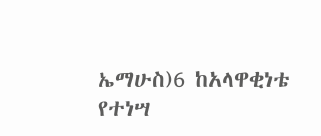ኤማሁስ)6 ከአላዋቂነቴ የተነሣ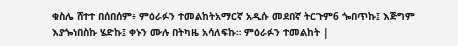ቁስሌ ሸተተ በሰበሰም፥ ምዕራፉን ተመልከትአማርኛ አዲሱ መደበኛ ትርጉም6 ጐበጥኩ፤ እጅግም እያጐነበስኩ ሄድኩ፤ ቀኑን ሙሉ በትካዜ አሳለፍኩ። ምዕራፉን ተመልከት |